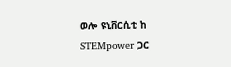ወሎ ዩኒቨርሲቲ ከ STEMpower ጋር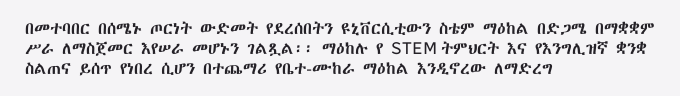በመተባበር በሰሜኑ ጦርነት ውድመት የደረሰበትን ዩኒቨርሲቲውን ስቴም ማዕከል በድጋሜ በማቋቋም ሥራ ለማስጀመር እየሠራ መሆኑን ገልጿል፡፡ ማዕከሉ የ STEM ትምህርት እና የእንግሊዝኛ ቋንቋ ስልጠና ይሰጥ የነበረ ሲሆን በተጨማሪ የቤተ-ሙከራ ማዕከል እንዲኖረው ለማድረግ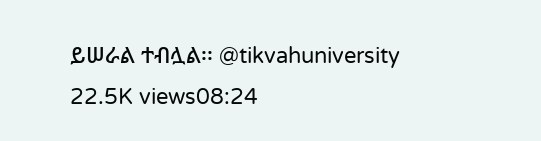ይሠራል ተብሏል፡፡ @tikvahuniversity 22.5K views08:24